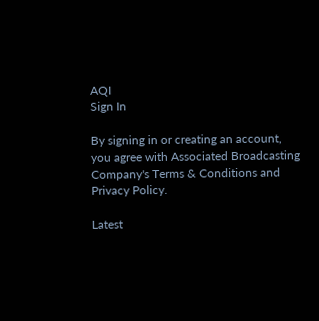AQI
Sign In

By signing in or creating an account, you agree with Associated Broadcasting Company's Terms & Conditions and Privacy Policy.

Latest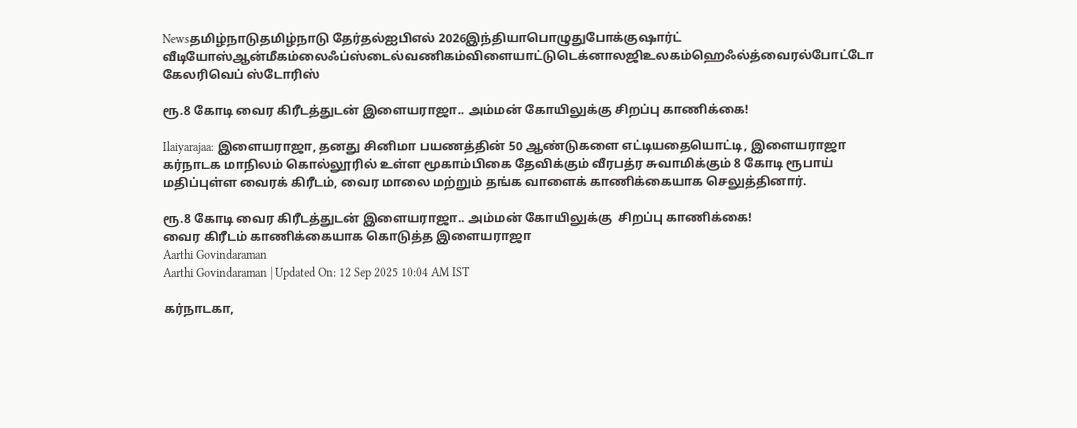Newsதமிழ்நாடுதமிழ்நாடு தேர்தல்ஐபிஎல் 2026இந்தியாபொழுதுபோக்குஷார்ட் வீடியோஸ்ஆன்மீகம்லைஃப்ஸ்டைல்வணிகம்விளையாட்டுடெக்னாலஜிஉலகம்ஹெஃல்த்வைரல்போட்டோ கேலரிவெப் ஸ்டோரிஸ்

ரூ.8 கோடி வைர கிரீடத்துடன் இளையராஜா.. அம்மன் கோயிலுக்கு சிறப்பு காணிக்கை!

Ilaiyarajaa: இளையராஜா, தனது சினிமா பயணத்தின் 50 ஆண்டுகளை எட்டியதையொட்டி, இளையராஜா கர்நாடக மாநிலம் கொல்லூரில் உள்ள மூகாம்பிகை தேவிக்கும் வீரபத்ர சுவாமிக்கும் 8 கோடி ரூபாய் மதிப்புள்ள வைரக் கிரீடம், வைர மாலை மற்றும் தங்க வாளைக் காணிக்கையாக செலுத்தினார்.

ரூ.8 கோடி வைர கிரீடத்துடன் இளையராஜா.. அம்மன் கோயிலுக்கு  சிறப்பு காணிக்கை!
வைர கிரீடம் காணிக்கையாக கொடுத்த இளையராஜா
Aarthi Govindaraman
Aarthi Govindaraman | Updated On: 12 Sep 2025 10:04 AM IST

கர்நாடகா,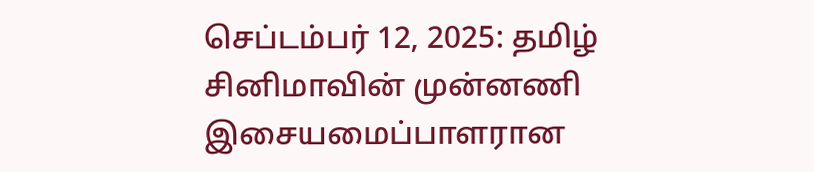செப்டம்பர் 12, 2025: தமிழ் சினிமாவின் முன்னணி இசையமைப்பாளரான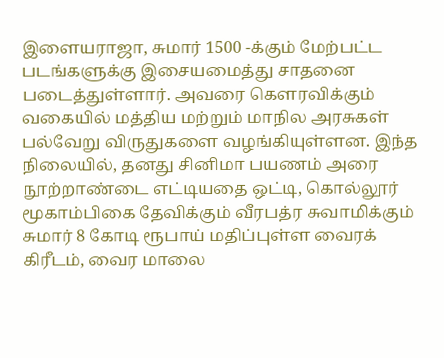இளையராஜா, சுமார் 1500 -க்கும் மேற்பட்ட படங்களுக்கு இசையமைத்து சாதனை படைத்துள்ளார். அவரை கௌரவிக்கும் வகையில் மத்திய மற்றும் மாநில அரசுகள் பல்வேறு விருதுகளை வழங்கியுள்ளன. இந்த நிலையில், தனது சினிமா பயணம் அரை நூற்றாண்டை எட்டியதை ஒட்டி, கொல்லூர் மூகாம்பிகை தேவிக்கும் வீரபத்ர சுவாமிக்கும் சுமார் 8 கோடி ரூபாய் மதிப்புள்ள வைரக் கிரீடம், வைர மாலை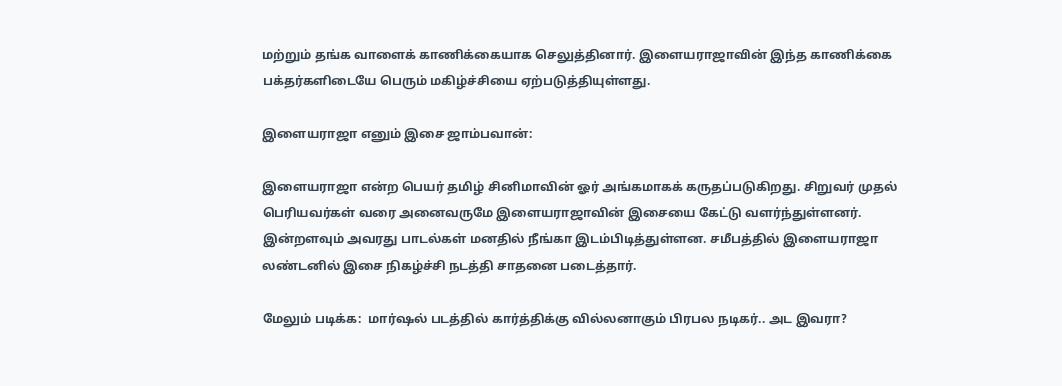மற்றும் தங்க வாளைக் காணிக்கையாக செலுத்தினார். இளையராஜாவின் இந்த காணிக்கை பக்தர்களிடையே பெரும் மகிழ்ச்சியை ஏற்படுத்தியுள்ளது.

இளையராஜா எனும் இசை ஜாம்பவான்:

இளையராஜா என்ற பெயர் தமிழ் சினிமாவின் ஓர் அங்கமாகக் கருதப்படுகிறது. சிறுவர் முதல் பெரியவர்கள் வரை அனைவருமே இளையராஜாவின் இசையை கேட்டு வளர்ந்துள்ளனர். இன்றளவும் அவரது பாடல்கள் மனதில் நீங்கா இடம்பிடித்துள்ளன. சமீபத்தில் இளையராஜா லண்டனில் இசை நிகழ்ச்சி நடத்தி சாதனை படைத்தார்.

மேலும் படிக்க:  மார்ஷல் படத்தில் கார்த்திக்கு வில்லனாகும் பிரபல நடிகர்.. அட இவரா?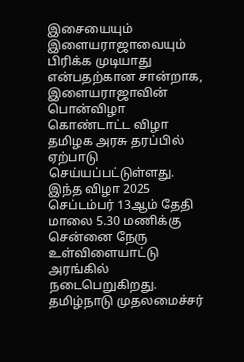இசையையும் இளையராஜாவையும் பிரிக்க முடியாது என்பதற்கான சான்றாக, இளையராஜாவின் பொன்விழா கொண்டாட்ட விழா தமிழக அரசு தரப்பில் ஏற்பாடு செய்யப்பட்டுள்ளது. இந்த விழா 2025 செப்டம்பர் 13ஆம் தேதி மாலை 5.30 மணிக்கு சென்னை நேரு உள்விளையாட்டு அரங்கில் நடைபெறுகிறது. தமிழ்நாடு முதலமைச்சர்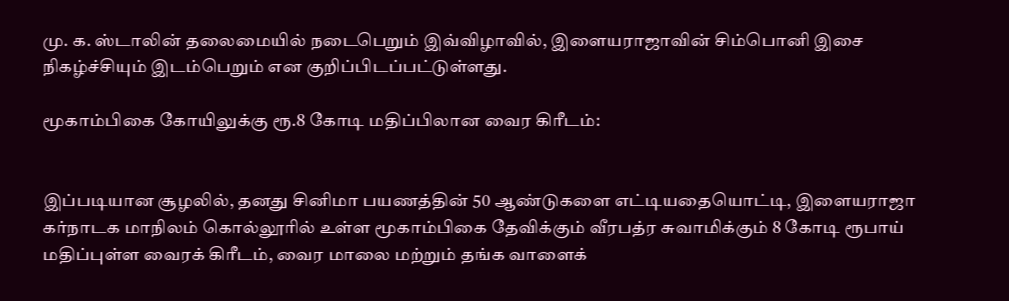மு. க. ஸ்டாலின் தலைமையில் நடைபெறும் இவ்விழாவில், இளையராஜாவின் சிம்பொனி இசை நிகழ்ச்சியும் இடம்பெறும் என குறிப்பிடப்பட்டுள்ளது.

மூகாம்பிகை கோயிலுக்கு ரூ.8 கோடி மதிப்பிலான வைர கிரீடம்:


இப்படியான சூழலில், தனது சினிமா பயணத்தின் 50 ஆண்டுகளை எட்டியதையொட்டி, இளையராஜா கர்நாடக மாநிலம் கொல்லூரில் உள்ள மூகாம்பிகை தேவிக்கும் வீரபத்ர சுவாமிக்கும் 8 கோடி ரூபாய் மதிப்புள்ள வைரக் கிரீடம், வைர மாலை மற்றும் தங்க வாளைக்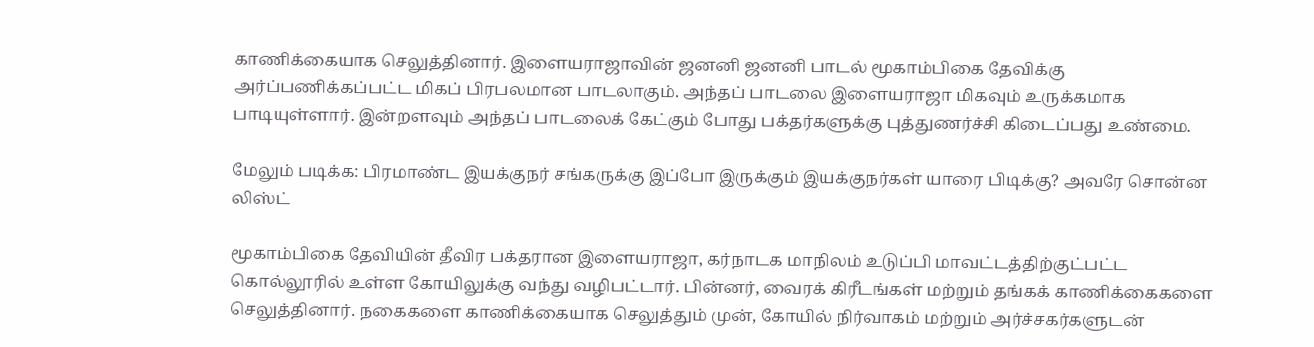காணிக்கையாக செலுத்தினார். இளையராஜாவின் ஜனனி ஜனனி பாடல் மூகாம்பிகை தேவிக்கு அர்ப்பணிக்கப்பட்ட மிகப் பிரபலமான பாடலாகும். அந்தப் பாடலை இளையராஜா மிகவும் உருக்கமாக பாடியுள்ளார். இன்றளவும் அந்தப் பாடலைக் கேட்கும் போது பக்தர்களுக்கு புத்துணர்ச்சி கிடைப்பது உண்மை.

மேலும் படிக்க: பிரமாண்ட இயக்குநர் சங்கருக்கு இப்போ இருக்கும் இயக்குநர்கள் யாரை பிடிக்கு? அவரே சொன்ன லிஸ்ட்

மூகாம்பிகை தேவியின் தீவிர பக்தரான இளையராஜா, கர்நாடக மாநிலம் உடுப்பி மாவட்டத்திற்குட்பட்ட கொல்லூரில் உள்ள கோயிலுக்கு வந்து வழிபட்டார். பின்னர், வைரக் கிரீடங்கள் மற்றும் தங்கக் காணிக்கைகளை செலுத்தினார். நகைகளை காணிக்கையாக செலுத்தும் முன், கோயில் நிர்வாகம் மற்றும் அர்ச்சகர்களுடன்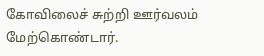கோவிலைச் சுற்றி ஊர்வலம் மேற்கொண்டார்.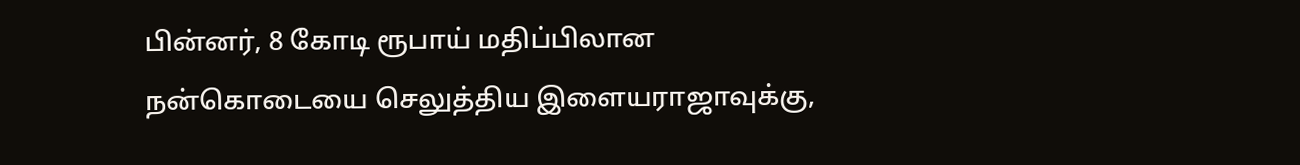பின்னர், 8 கோடி ரூபாய் மதிப்பிலான நன்கொடையை செலுத்திய இளையராஜாவுக்கு,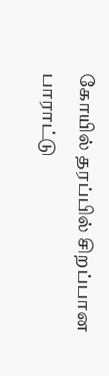கோயில் தரப்பில் சிறப்பான பாராட்டு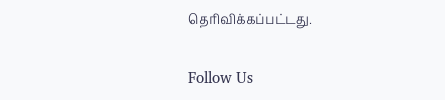தெரிவிக்கப்பட்டது.

Follow Us